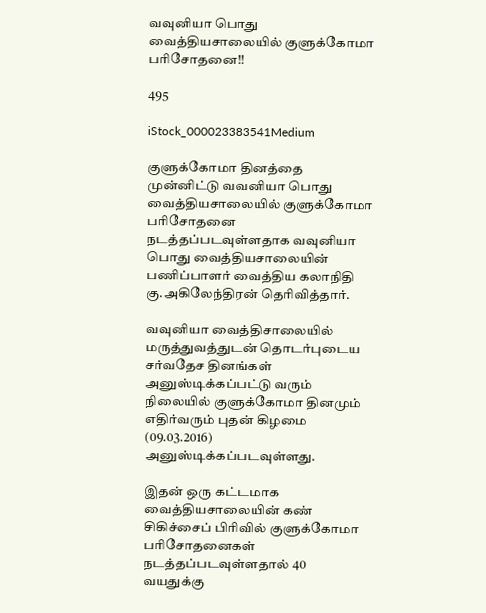வவுனியா பொது வைத்தியசாலையில் குளுக்கோமா பரிசோதனை!!

495

iStock_000023383541Medium

குளுக்கோமா தினத்தை முன்னிட்டு வவனியா பொது வைத்தியசாலையில் குளுக்கோமா பரிசோதனை நடத்தப்படவுள்ளதாக வவுனியா பொது வைத்தியசாலையின் பணிப்பாளர் வைத்திய கலாநிதி கு.அகிலேந்திரன் தெரிவித்தார்.

வவுனியா வைத்திசாலையில் மருத்துவத்துடன் தொடர்புடைய சர்வதேச தினங்கள் அனுஸ்டிக்கப்பட்டு வரும் நிலையில் குளுக்கோமா தினமும் எதிர்வரும் புதன் கிழமை (09.03.2016) அனுஸ்டிக்கப்படவுள்ளது.

இதன் ஒரு கட்டமாக வைத்தியசாலையின் கண் சிகிச்சைப் பிரிவில் குளுக்கோமா பரிசோதனைகள் நடத்தப்படவுள்ளதால் 40 வயதுக்கு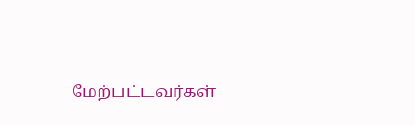மேற்பட்டவர்கள்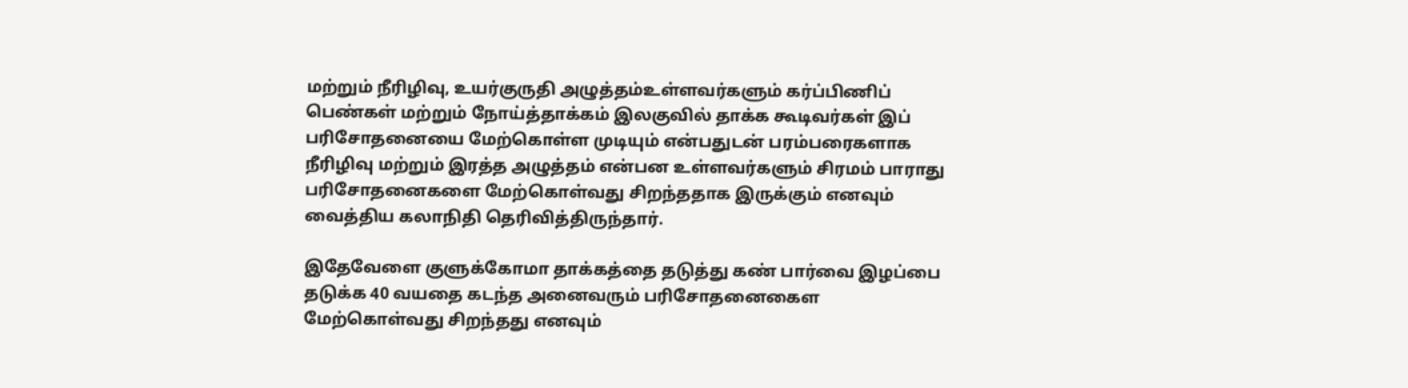மற்றும் நீரிழிவு, உயர்குருதி அழுத்தம்உள்ளவர்களும் கர்ப்பிணிப் பெண்கள் மற்றும் நோய்த்தாக்கம் இலகுவில் தாக்க கூடிவர்கள் இப் பரிசோதனையை மேற்கொள்ள முடியும் என்பதுடன் பரம்பரைகளாக நீரிழிவு மற்றும் இரத்த அழுத்தம் என்பன உள்ளவர்களும் சிரமம் பாராது பரிசோதனைகளை மேற்கொள்வது சிறந்ததாக இருக்கும் எனவும் வைத்திய கலாநிதி தெரிவித்திருந்தார்.

இதேவேளை குளுக்கோமா தாக்கத்தை தடுத்து கண் பார்வை இழப்பை தடுக்க 40 வயதை கடந்த அனைவரும் பரிசோதனைகைள மேற்கொள்வது சிறந்தது எனவும்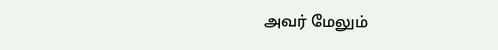அவர் மேலும்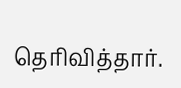தெரிவித்தார்.